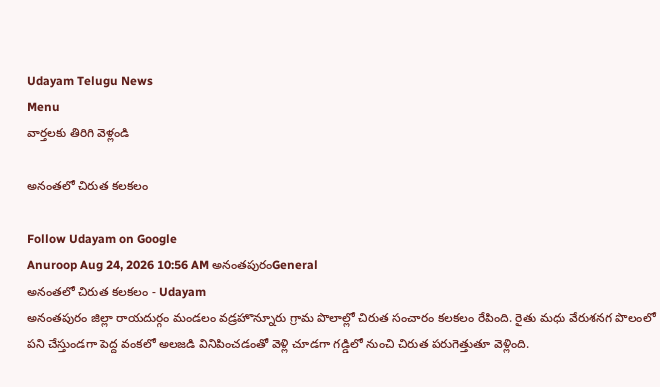Udayam Telugu News
Menu
వార్తలకు తిరిగి వెళ్లండి

అనంతలో చిరుత కలకలం

Follow Udayam on Google
Anuroop Aug 24, 2026 10:56 AM అనంతపురంGeneral
అనంతలో చిరుత కలకలం - Udayam
అనంతపురం జిల్లా రాయదుర్గం మండలం వడ్రహొన్నూరు గ్రామ పొలాల్లో చిరుత సంచారం కలకలం రేపింది. రైతు మధు వేరుశనగ పొలంలో పని చేస్తుండగా పెద్ద వంకలో అలజడి వినిపించడంతో వెళ్లి చూడగా గడ్డిలో నుంచి చిరుత పరుగెత్తుతూ వెళ్లింది.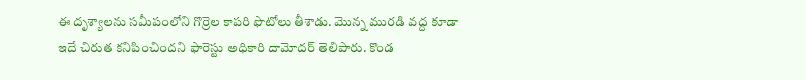ఈ దృశ్యాలను సమీపంలోని గొర్రెల కాపరి ఫొటోలు తీశాడు. మొన్న మురడి వద్ద కూడా ఇదే చిరుత కనిపించిందని ఫారెస్టు అధికారి దామోదర్ తెలిపారు. కొండ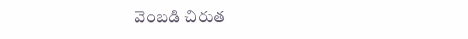వెంబడి చిరుత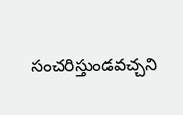సంచరిస్తుండవచ్చని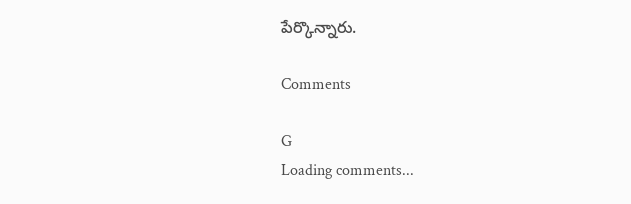పేర్కొన్నారు.

Comments

G
Loading comments...